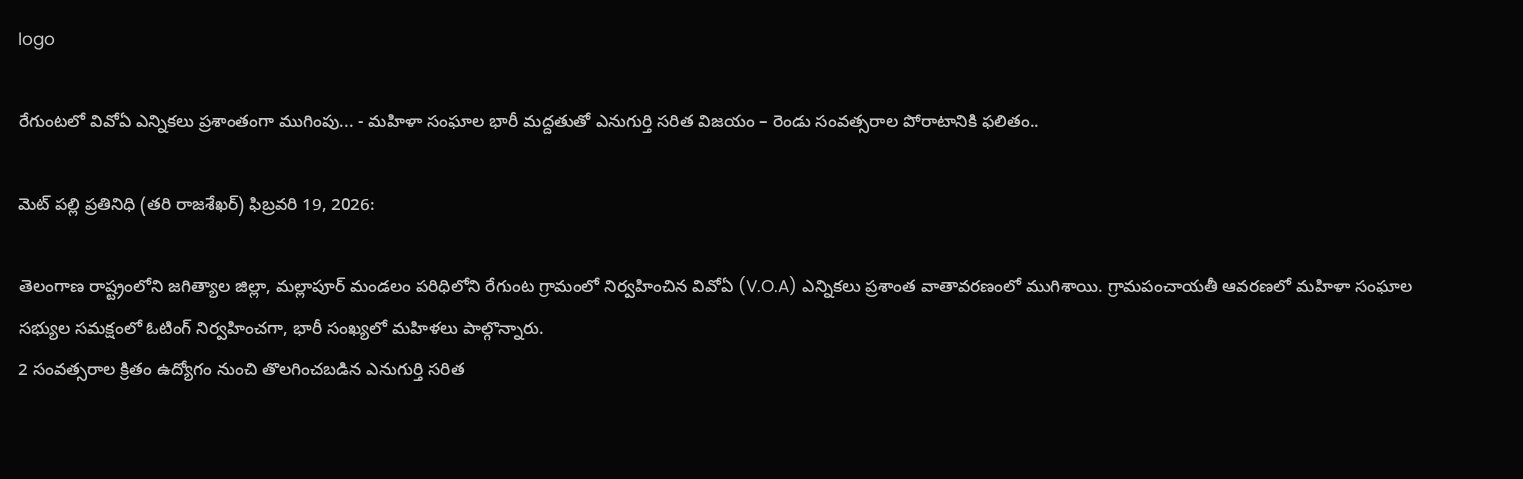logo

రేగుంటలో వివోఏ ఎన్నికలు ప్రశాంతంగా ముగింపు... - మహిళా సంఘాల భారీ మద్దతుతో ఎనుగుర్తి సరిత విజయం – రెండు సంవత్సరాల పోరాటానికి ఫలితం..

మెట్ పల్లి ప్రతినిధి (తరి రాజశేఖర్) ఫిబ్రవరి 19, 2026:

తెలంగాణ రాష్ట్రంలోని జగిత్యాల జిల్లా, మల్లాపూర్ మండలం పరిధిలోని రేగుంట గ్రామంలో నిర్వహించిన వివోఏ (V.O.A) ఎన్నికలు ప్రశాంత వాతావరణంలో ముగిశాయి. గ్రామపంచాయతీ ఆవరణలో మహిళా సంఘాల సభ్యుల సమక్షంలో ఓటింగ్ నిర్వహించగా, భారీ సంఖ్యలో మహిళలు పాల్గొన్నారు.
2 సంవత్సరాల క్రితం ఉద్యోగం నుంచి తొలగించబడిన ఎనుగుర్తి సరిత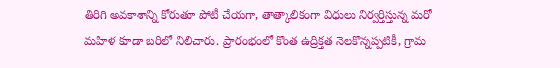తిరిగి అవకాశాన్ని కోరుతూ పోటీ చేయగా, తాత్కాలికంగా విధులు నిర్వర్తిస్తున్న మరో మహిళ కూడా బరిలో నిలిచారు. ప్రారంభంలో కొంత ఉద్రిక్తత నెలకొన్నప్పటికీ, గ్రామ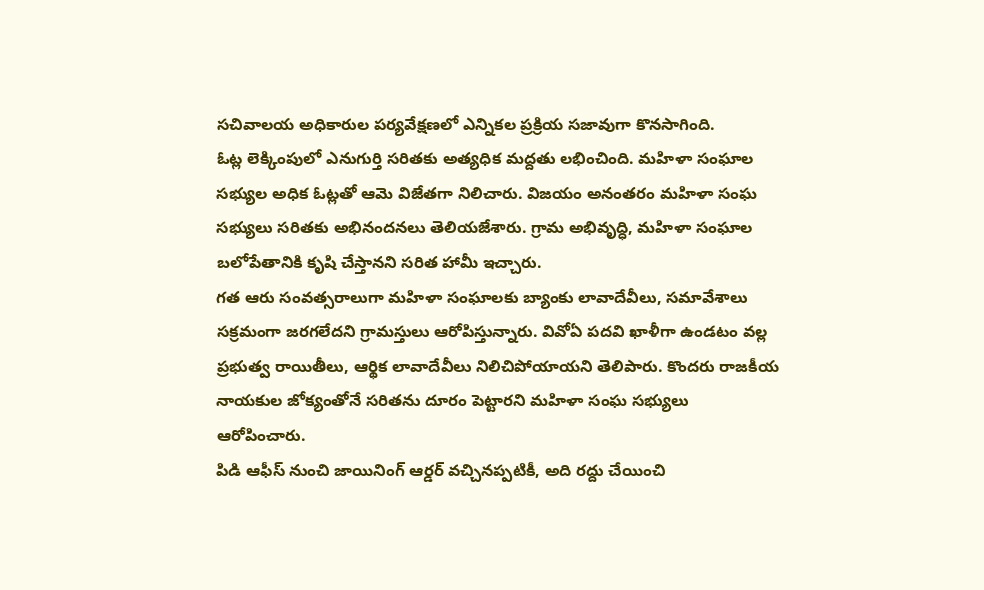సచివాలయ అధికారుల పర్యవేక్షణలో ఎన్నికల ప్రక్రియ సజావుగా కొనసాగింది.
ఓట్ల లెక్కింపులో ఎనుగుర్తి సరితకు అత్యధిక మద్దతు లభించింది. మహిళా సంఘాల సభ్యుల అధిక ఓట్లతో ఆమె విజేతగా నిలిచారు. విజయం అనంతరం మహిళా సంఘ సభ్యులు సరితకు అభినందనలు తెలియజేశారు. గ్రామ అభివృద్ధి, మహిళా సంఘాల బలోపేతానికి కృషి చేస్తానని సరిత హామీ ఇచ్చారు.
గత ఆరు సంవత్సరాలుగా మహిళా సంఘాలకు బ్యాంకు లావాదేవీలు, సమావేశాలు సక్రమంగా జరగలేదని గ్రామస్తులు ఆరోపిస్తున్నారు. వివోఏ పదవి ఖాళీగా ఉండటం వల్ల ప్రభుత్వ రాయితీలు, ఆర్థిక లావాదేవీలు నిలిచిపోయాయని తెలిపారు. కొందరు రాజకీయ నాయకుల జోక్యంతోనే సరితను దూరం పెట్టారని మహిళా సంఘ సభ్యులు ఆరోపించారు.
పిడి ఆఫీస్ నుంచి జాయినింగ్ ఆర్డర్ వచ్చినప్పటికీ, అది రద్దు చేయించి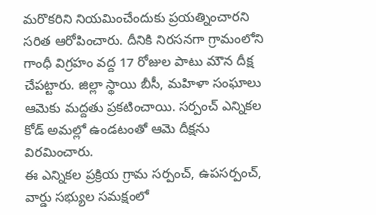మరొకరిని నియమించేందుకు ప్రయత్నించారని సరిత ఆరోపించారు. దీనికి నిరసనగా గ్రామంలోని గాంధీ విగ్రహం వద్ద 17 రోజుల పాటు మౌన దీక్ష చేపట్టారు. జిల్లా స్థాయి బీసీ, మహిళా సంఘాలు ఆమెకు మద్దతు ప్రకటించాయి. సర్పంచ్ ఎన్నికల కోడ్ అమల్లో ఉండటంతో ఆమె దీక్షను విరమించారు.
ఈ ఎన్నికల ప్రక్రియ గ్రామ సర్పంచ్, ఉపసర్పంచ్, వార్డు సభ్యుల సమక్షంలో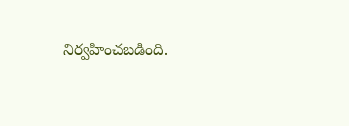నిర్వహించబడింది.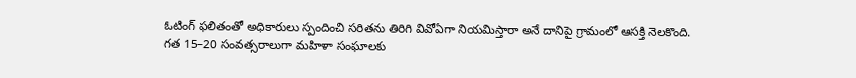ఓటింగ్ ఫలితంతో అధికారులు స్పందించి సరితను తిరిగి వివోఏగా నియమిస్తారా అనే దానిపై గ్రామంలో ఆసక్తి నెలకొంది.
గత 15–20 సంవత్సరాలుగా మహిళా సంఘాలకు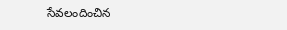సేవలందించిన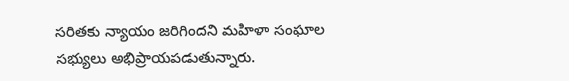సరితకు న్యాయం జరిగిందని మహిళా సంఘాల సభ్యులు అభిప్రాయపడుతున్నారు.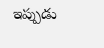ఇప్పుడు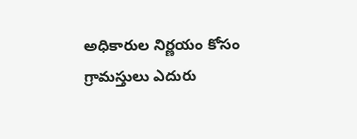అధికారుల నిర్ణయం కోసం గ్రామస్తులు ఎదురు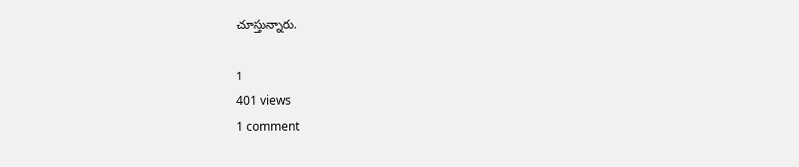చూస్తున్నారు.

1
401 views
1 comment